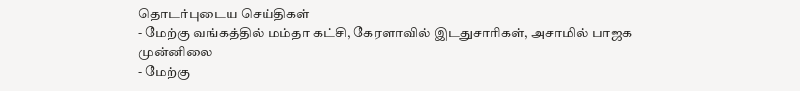தொடர்புடைய செய்திகள்
- மேற்கு வங்கத்தில் மம்தா கட்சி, கேரளாவில் இடதுசாரிகள், அசாமில் பாஜக முன்னிலை
- மேற்கு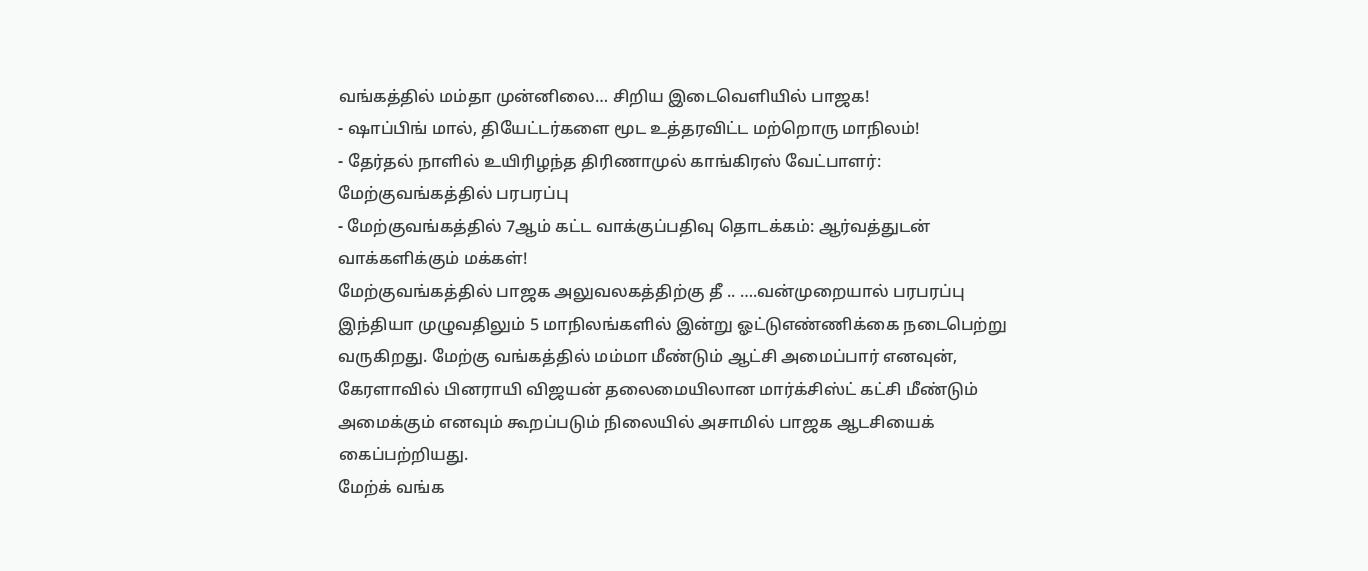வங்கத்தில் மம்தா முன்னிலை… சிறிய இடைவெளியில் பாஜக!
- ஷாப்பிங் மால், தியேட்டர்களை மூட உத்தரவிட்ட மற்றொரு மாநிலம்!
- தேர்தல் நாளில் உயிரிழந்த திரிணாமுல் காங்கிரஸ் வேட்பாளர்: மேற்குவங்கத்தில் பரபரப்பு
- மேற்குவங்கத்தில் 7ஆம் கட்ட வாக்குப்பதிவு தொடக்கம்: ஆர்வத்துடன் வாக்களிக்கும் மக்கள்!
மேற்குவங்கத்தில் பாஜக அலுவலகத்திற்கு தீ .. ….வன்முறையால் பரபரப்பு
இந்தியா முழுவதிலும் 5 மாநிலங்களில் இன்று ஓட்டுஎண்ணிக்கை நடைபெற்று வருகிறது. மேற்கு வங்கத்தில் மம்மா மீண்டும் ஆட்சி அமைப்பார் எனவுன், கேரளாவில் பினராயி விஜயன் தலைமையிலான மார்க்சிஸ்ட் கட்சி மீண்டும் அமைக்கும் எனவும் கூறப்படும் நிலையில் அசாமில் பாஜக ஆடசியைக் கைப்பற்றியது.
மேற்க் வங்க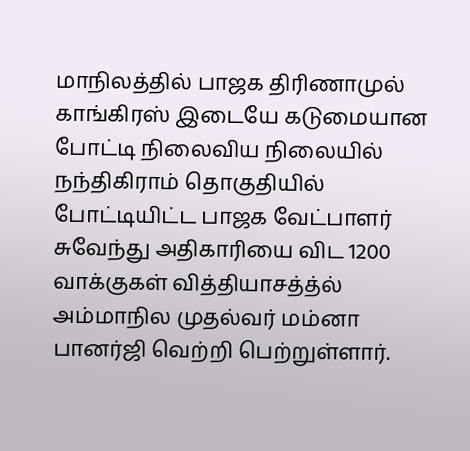மாநிலத்தில் பாஜக திரிணாமுல் காங்கிரஸ் இடையே கடுமையான போட்டி நிலைவிய நிலையில் நந்திகிராம் தொகுதியில் போட்டியிட்ட பாஜக வேட்பாளர் சுவேந்து அதிகாரியை விட 1200 வாக்குகள் வித்தியாசத்த்ல் அம்மாநில முதல்வர் மம்னா பானர்ஜி வெற்றி பெற்றுள்ளார்.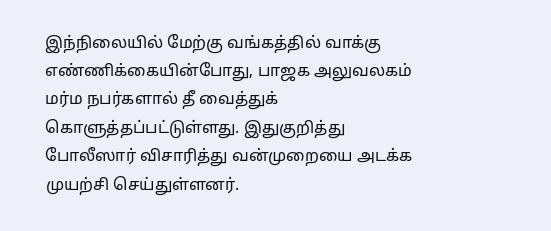இந்நிலையில் மேற்கு வங்கத்தில் வாக்கு எண்ணிக்கையின்போது, பாஜக அலுவலகம் மர்ம நபர்களால் தீ வைத்துக் கொளுத்தப்பட்டுள்ளது. இதுகுறித்து போலீஸார் விசாரித்து வன்முறையை அடக்க முயற்சி செய்துள்ளனர்.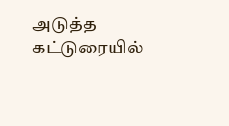அடுத்த கட்டுரையில்